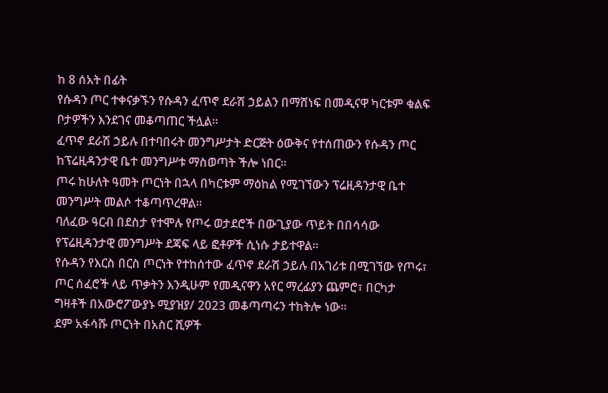ከ 8 ሰአት በፊት
የሱዳን ጦር ተቀናቃኙን የሱዳን ፈጥኖ ደራሽ ኃይልን በማሸነፍ በመዲናዋ ካርቱም ቁልፍ ቦታዎችን እንደገና መቆጣጠር ችሏል።
ፈጥኖ ደራሽ ኃይሉ በተባበሩት መንግሥታት ድርጅት ዕውቅና የተሰጠውን የሱዳን ጦር ከፕሬዚዳንታዊ ቤተ መንግሥቱ ማስወጣት ችሎ ነበር።
ጦሩ ከሁለት ዓመት ጦርነት በኋላ በካርቱም ማዕከል የሚገኘውን ፕሬዚዳንታዊ ቤተ መንግሥት መልሶ ተቆጣጥረዋል።
ባለፈው ዓርብ በደስታ የተሞሉ የጦሩ ወታደሮች በውጊያው ጥይት በበሳሳው የፕሬዚዳንታዊ መንግሥት ደጃፍ ላይ ፎቶዎች ሲነሱ ታይተዋል።
የሱዳን የእርስ በርስ ጦርነት የተከሰተው ፈጥኖ ደራሽ ኃይሉ በአገሪቱ በሚገኘው የጦሩ፣ ጦር ሰፈሮች ላይ ጥቃትን እንዲሁም የመዲናዋን አየር ማረፊያን ጨምሮ፣ በርካታ ግዛቶች በአውሮፖውያኑ ሚያዝያ/ 2023 መቆጣጣሩን ተከትሎ ነው።
ደም አፋሳሹ ጦርነት በአስር ሺዎች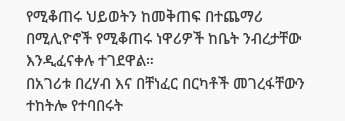የሚቆጠሩ ህይወትን ከመቅጠፍ በተጨማሪ በሚሊዮኖች የሚቆጠሩ ነዋሪዎች ከቤት ንብረታቸው እንዲፈናቀሉ ተገደዋል።
በአገሪቱ በረሃብ እና በቸነፈር በርካቶች መገረፋቸውን ተከትሎ የተባበሩት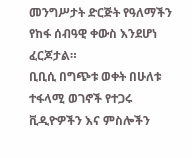መንግሥታት ድርጅት የዓለማችን የከፋ ሰብዓዊ ቀውስ እንደሆነ ፈርጆታል።
ቢቢሲ በግጭቱ ወቀት በሁለቱ ተፋላሚ ወገኖች የተጋሩ ቪዲዮዎችን እና ምስሎችን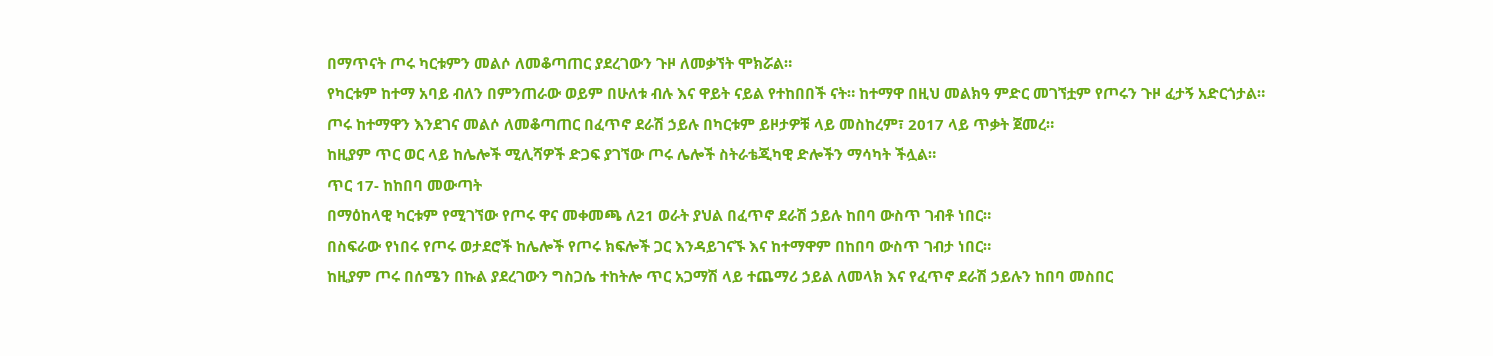በማጥናት ጦሩ ካርቱምን መልሶ ለመቆጣጠር ያደረገውን ጉዞ ለመቃኘት ሞክሯል።
የካርቱም ከተማ አባይ ብለን በምንጠራው ወይም በሁለቱ ብሉ እና ዋይት ናይል የተከበበች ናት። ከተማዋ በዚህ መልክዓ ምድር መገኘቷም የጦሩን ጉዞ ፈታኝ አድርጎታል።
ጦሩ ከተማዋን እንደገና መልሶ ለመቆጣጠር በፈጥኖ ደራሽ ኃይሉ በካርቱም ይዞታዎቹ ላይ መስከረም፣ 2017 ላይ ጥቃት ጀመረ።
ከዚያም ጥር ወር ላይ ከሌሎች ሚሊሻዎች ድጋፍ ያገኘው ጦሩ ሌሎች ስትራቴጂካዊ ድሎችን ማሳካት ችሏል።
ጥር 17- ከከበባ መውጣት
በማዕከላዊ ካርቱም የሚገኘው የጦሩ ዋና መቀመጫ ለ21 ወራት ያህል በፈጥኖ ደራሽ ኃይሉ ከበባ ውስጥ ገብቶ ነበር።
በስፍራው የነበሩ የጦሩ ወታደሮች ከሌሎች የጦሩ ክፍሎች ጋር እንዳይገናኙ እና ከተማዋም በከበባ ውስጥ ገብታ ነበር።
ከዚያም ጦሩ በሰሜን በኩል ያደረገውን ግስጋሴ ተከትሎ ጥር አጋማሽ ላይ ተጨማሪ ኃይል ለመላክ እና የፈጥኖ ደራሽ ኃይሉን ከበባ መስበር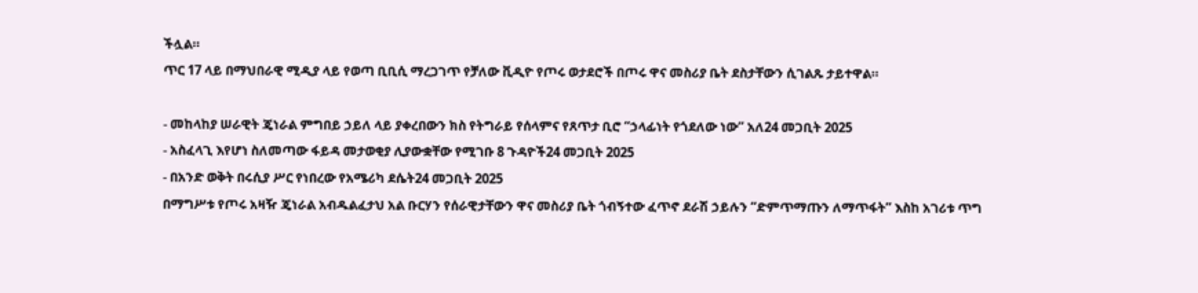ችሏል።
ጥር 17 ላይ በማህበራዊ ሚዲያ ላይ የወጣ ቢቢሲ ማረጋገጥ የቻለው ቪዲዮ የጦሩ ወታደሮች በጦሩ ዋና መስሪያ ቤት ደስታቸውን ሲገልጹ ታይተዋል።

- መከላከያ ሠራዊት ጄነራል ምግበይ ኃይለ ላይ ያቀረበውን ክስ የትግራይ የሰላምና የጸጥታ ቢሮ “ኃላፊነት የጎደለው ነው” አለ24 መጋቢት 2025
- አስፈላጊ እየሆነ ስለመጣው ፋይዳ መታወቂያ ሊያውቋቸው የሚገቡ 8 ጉዳዮች24 መጋቢት 2025
- በአንድ ወቅት በሩሲያ ሥር የነበረው የአሜሪካ ደሴት24 መጋቢት 2025
በማግሥቱ የጦሩ አዛዥ ጄነራል አብዱልፈታህ አል ቡርሃን የሰራዊታቸውን ዋና መስሪያ ቤት ጎብኝተው ፈጥኖ ደራሽ ኃይሉን “ድምጥማጡን ለማጥፋት” እስከ አገሪቱ ጥግ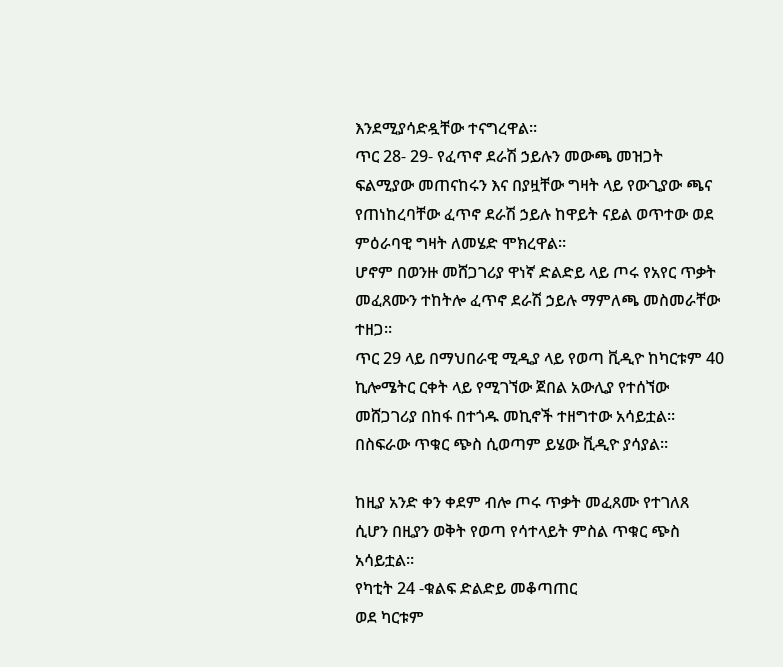እንደሚያሳድዷቸው ተናግረዋል።
ጥር 28- 29- የፈጥኖ ደራሽ ኃይሉን መውጫ መዝጋት
ፍልሚያው መጠናከሩን እና በያዟቸው ግዛት ላይ የውጊያው ጫና የጠነከረባቸው ፈጥኖ ደራሽ ኃይሉ ከዋይት ናይል ወጥተው ወደ ምዕራባዊ ግዛት ለመሄድ ሞክረዋል።
ሆኖም በወንዙ መሸጋገሪያ ዋነኛ ድልድይ ላይ ጦሩ የአየር ጥቃት መፈጸሙን ተከትሎ ፈጥኖ ደራሽ ኃይሉ ማምለጫ መስመራቸው ተዘጋ።
ጥር 29 ላይ በማህበራዊ ሚዲያ ላይ የወጣ ቪዲዮ ከካርቱም 40 ኪሎሜትር ርቀት ላይ የሚገኘው ጀበል አውሊያ የተሰኘው መሸጋገሪያ በከፋ በተጎዱ መኪኖች ተዘግተው አሳይቷል። በስፍራው ጥቁር ጭስ ሲወጣም ይሄው ቪዲዮ ያሳያል።

ከዚያ አንድ ቀን ቀደም ብሎ ጦሩ ጥቃት መፈጸሙ የተገለጸ ሲሆን በዚያን ወቅት የወጣ የሳተላይት ምስል ጥቁር ጭስ አሳይቷል።
የካቲት 24 -ቁልፍ ድልድይ መቆጣጠር
ወደ ካርቱም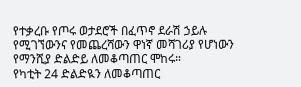የተቃረቡ የጦሩ ወታደሮች በፈጥኖ ደራሽ ኃይሉ የሚገኘውንና የመጨረሻውን ዋነኛ መሻገሪያ የሆነውን የማንሺያ ድልድይ ለመቆጣጠር ሞከሩ።
የካቲት 24 ድልድዪን ለመቆጣጠር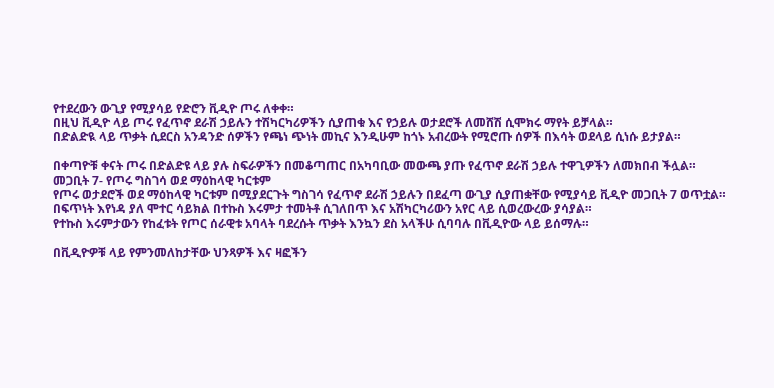የተደረውን ውጊያ የሚያሳይ የድሮን ቪዲዮ ጦሩ ለቀቀ።
በዚህ ቪዲዮ ላይ ጦሩ የፈጥኖ ደራሽ ኃይሉን ተሽካርካሪዎችን ሲያጠቁ እና የኃይሉ ወታደሮች ለመሸሽ ሲሞክሩ ማየት ይቻላል።
በድልድዪ ላይ ጥቃት ሲደርስ አንዳንድ ሰዎችን የጫነ ጭነት መኪና እንዲሁም ከጎኑ አብረውት የሚሮጡ ሰዎች በእሳት ወደላይ ሲነሱ ይታያል።

በቀጣዮቹ ቀናት ጦሩ በድልድዩ ላይ ያሉ ስፍራዎችን በመቆጣጠር በአካባቢው መውጫ ያጡ የፈጥኖ ደራሽ ኃይሉ ተዋጊዎችን ለመክበብ ችሏል።
መጋቢት 7- የጦሩ ግስገሳ ወደ ማዕከላዊ ካርቱም
የጦሩ ወታደሮች ወደ ማዕከላዊ ካርቱም በሚያደርጉት ግስገሳ የፈጥኖ ደራሽ ኃይሉን በደፈጣ ውጊያ ሲያጠቋቸው የሚያሳይ ቪዲዮ መጋቢት 7 ወጥቷል።
በፍጥነት እየነዳ ያለ ሞተር ሳይክል በተኩስ እሩምታ ተመትቶ ሲገለበጥ እና አሽካርካሪውን አየር ላይ ሲወረውረው ያሳያል።
የተኩስ እሩምታውን የከፈቱት የጦር ሰራዊቱ አባላት ባደረሱት ጥቃት እንኳን ደስ አላችሁ ሲባባሉ በቪዲዮው ላይ ይሰማሉ።

በቪዲዮዎቹ ላይ የምንመለከታቸው ህንጻዎች እና ዛፎችን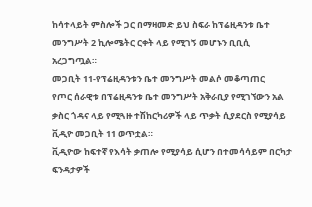ከሳተላይት ምስሎች ጋር በማዛመድ ይህ ስፍራ ከፕሬዚዳንቱ ቤተ መንግሥት 2 ኪሎሜትር ርቀት ላይ የሚገኝ መሆኑን ቢቢሲ አረጋግጧል።
መጋቢት 11-የፕሬዚዳንቱን ቤተ መንግሥት መልሶ መቆጣጠር
የጦር ሰራዊቱ በፕሬዚዳንቱ ቤተ መንግሥት አቅራቢያ የሚገኘውን አል ቃስር ጎዳና ላይ የሚጓዙ ተሽከርካሪዎች ላይ ጥቃት ሲያደርስ የሚያሳይ ቪዲዮ መጋቢት 11 ወጥቷል።
ቪዲዮው ከፍተኛ የእሳት ቃጠሎ የሚያሳይ ሲሆን በተመሳሳይም በርካታ ፍንዳታዎች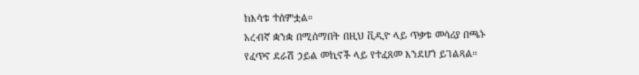ከእሳቱ ተሰምቷል።
አረብኛ ቋንቋ በሚሰማበት በዚህ ቪዲዮ ላይ ጥቃቱ መሳሪያ በጫኑ የፈጥኖ ደራሽ ኃይል መኪኖች ላይ የተፈጸመ እንደሆነ ይገልጻል።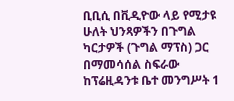ቢቢሲ በቪዲዮው ላይ የሚታዩ ሁለት ህንጻዎችን በጉግል ካርታዎች (ጉግል ማፕስ) ጋር በማመሳሰል ስፍራው ከፕሬዚዳንቱ ቤተ መንግሥት 1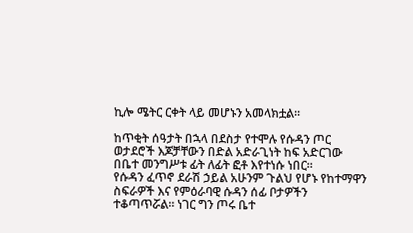ኪሎ ሜትር ርቀት ላይ መሆኑን አመላክቷል።

ከጥቂት ሰዓታት በኋላ በደስታ የተሞሉ የሱዳን ጦር ወታደሮች እጆቻቸውን በድል አድራጊነት ከፍ አድርገው በቤተ መንግሥቱ ፊት ለፊት ፎቶ እየተነሱ ነበር።
የሱዳን ፈጥኖ ደራሽ ኃይል አሁንም ጉልህ የሆኑ የከተማዋን ስፍራዎች እና የምዕራባዊ ሱዳን ሰፊ ቦታዎችን ተቆጣጥሯል። ነገር ግን ጦሩ ቤተ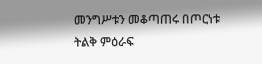መንግሥቱን መቆጣጠሩ በጦርነቱ ትልቅ ምዕራፍ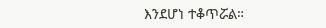እንደሆነ ተቆጥሯል።